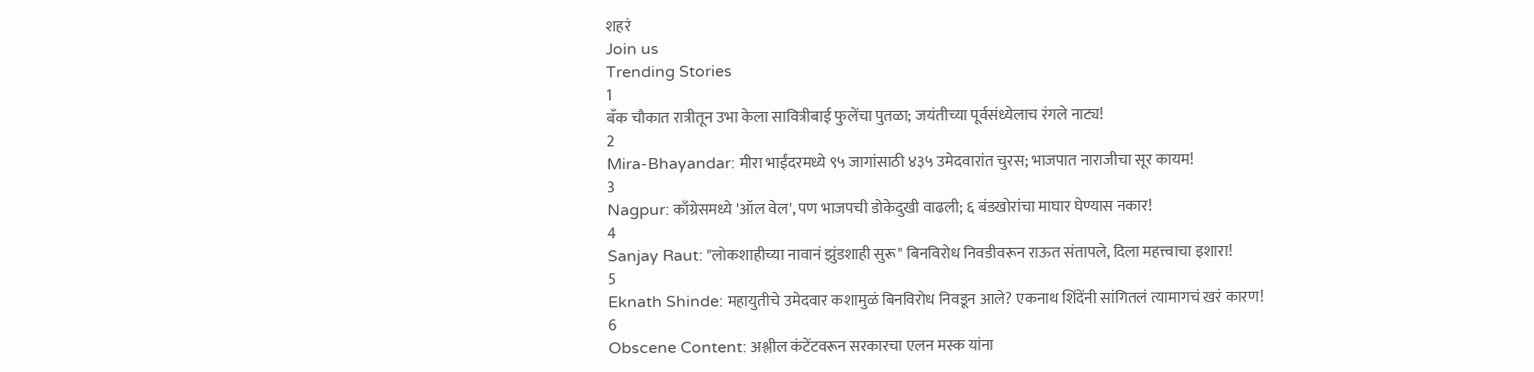शहरं
Join us
Trending Stories
1
बँक चौकात रात्रीतून उभा केला सावित्रीबाई फुलेंचा पुतळा; जयंतीच्या पूर्वसंध्येलाच रंगले नाट्य!
2
Mira-Bhayandar: मीरा भाईंदरमध्ये ९५ जागांसाठी ४३५ उमेदवारांत चुरस; भाजपात नाराजीचा सूर कायम!
3
Nagpur: काँग्रेसमध्ये 'ऑल वेल', पण भाजपची डोकेदुखी वाढली; ६ बंडखोरांचा माघार घेण्यास नकार!
4
Sanjay Raut: "लोकशाहीच्या नावानं झुंडशाही सुरू" बिनविरोध निवडीवरून राऊत संतापले, दिला महत्त्वाचा इशारा!
5
Eknath Shinde: महायुतीचे उमेदवार कशामुळं बिनविरोध निवडून आले? एकनाथ शिंदेंनी सांगितलं त्यामागचं खरं कारण!
6
Obscene Content: अश्लील कंटेंटवरून सरकारचा एलन मस्क यांना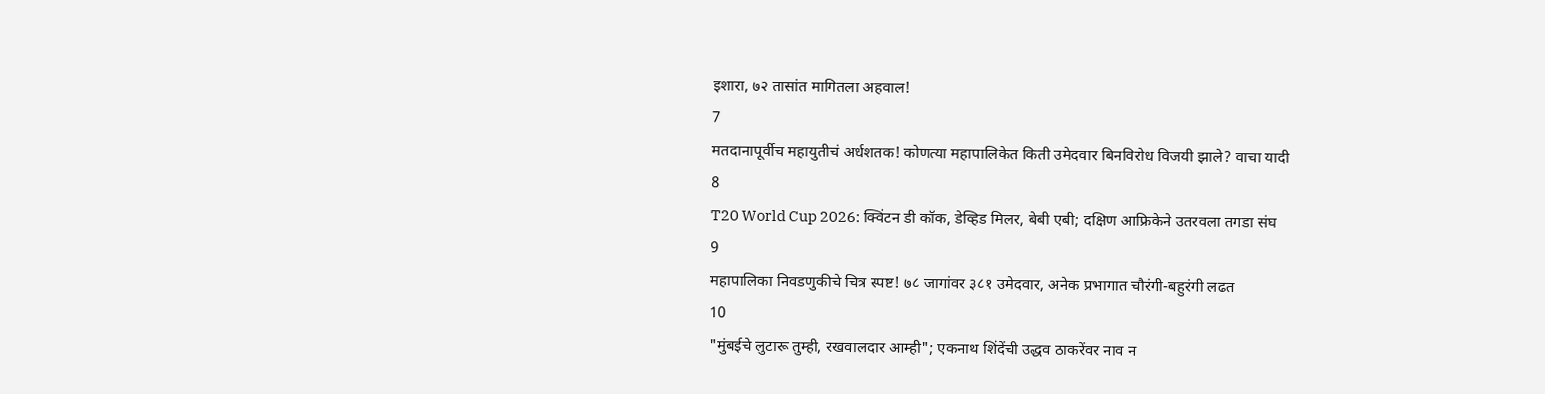इशारा, ७२ तासांत मागितला अहवाल!
7
मतदानापूर्वीच महायुतीचं अर्धशतक! कोणत्या महापालिकेत किती उमेदवार बिनविरोध विजयी झाले? वाचा यादी
8
T20 World Cup 2026: क्विंटन डी कॉक, डेव्हिड मिलर, बेबी एबी; दक्षिण आफ्रिकेने उतरवला तगडा संघ
9
महापालिका निवडणुकीचे चित्र स्पष्ट! ७८ जागांवर ३८१ उमेदवार, अनेक प्रभागात चौरंगी-बहुरंगी लढत
10
"मुंबईचे लुटारू तुम्ही, रखवालदार आम्ही"; एकनाथ शिंदेंची उद्धव ठाकरेंवर नाव न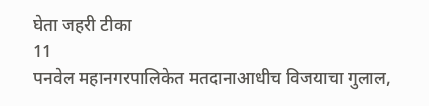घेता जहरी टीका
11
पनवेल महानगरपालिकेत मतदानाआधीच विजयाचा गुलाल,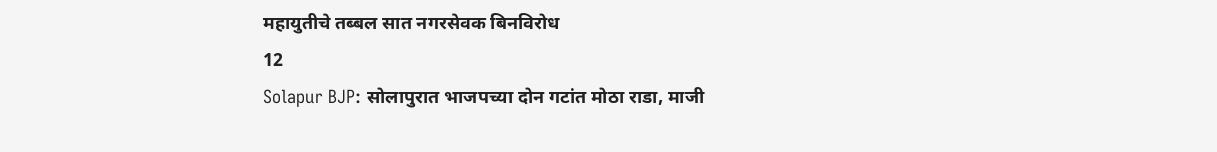महायुतीचे तब्बल सात नगरसेवक बिनविरोध
12
Solapur BJP: सोलापुरात भाजपच्या दोन गटांत मोठा राडा, माजी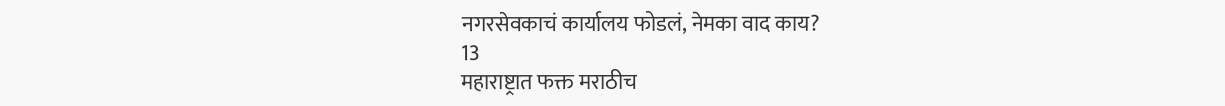नगरसेवकाचं कार्यालय फोडलं, नेमका वाद काय?
13
महाराष्ट्रात फक्त मराठीच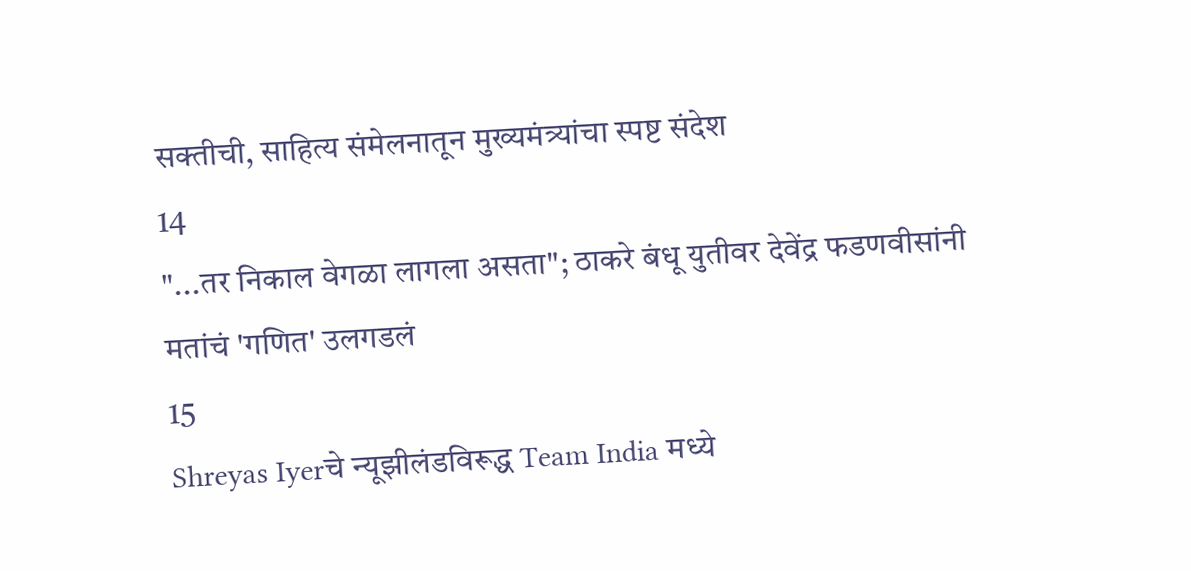सक्तीची, साहित्य संमेलनातून मुख्यमंत्र्यांचा स्पष्ट संदेश
14
"...तर निकाल वेगळा लागला असता"; ठाकरे बंधू युतीवर देवेंद्र फडणवीसांनी मतांचं 'गणित' उलगडलं
15
Shreyas Iyerचे न्यूझीलंडविरूद्ध Team India मध्ये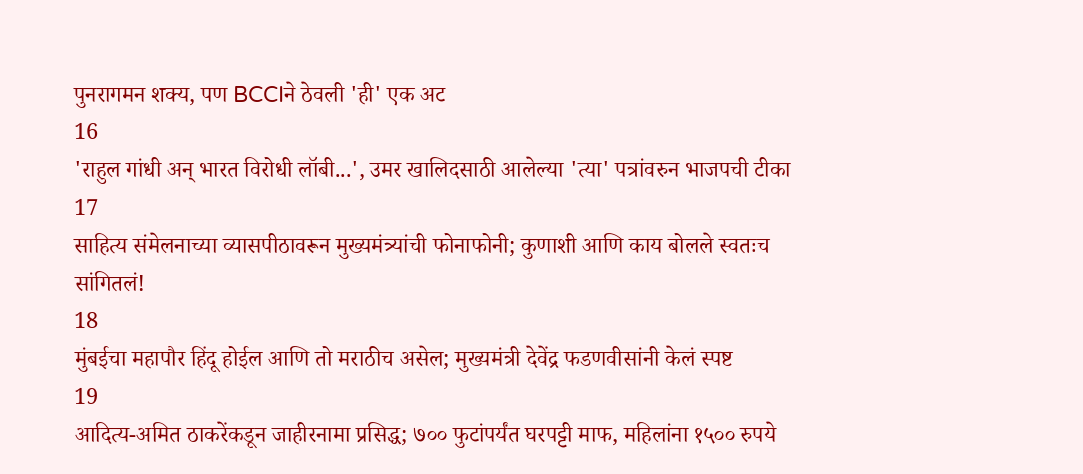पुनरागमन शक्य, पण BCCIने ठेवली 'ही' एक अट
16
'राहुल गांधी अन् भारत विरोधी लॉबी...', उमर खालिदसाठी आलेल्या 'त्या' पत्रांवरुन भाजपची टीका
17
साहित्य संमेलनाच्या व्यासपीठावरून मुख्यमंत्र्यांची फोनाफोनी; कुणाशी आणि काय बोलले स्वतःच सांगितलं!
18
मुंबईचा महापौर हिंदू होईल आणि तो मराठीच असेल; मुख्यमंत्री देवेंद्र फडणवीसांनी केलं स्पष्ट
19
आदित्य-अमित ठाकरेंकडून जाहीरनामा प्रसिद्ध; ७०० फुटांपर्यंत घरपट्टी माफ, महिलांना १५०० रुपये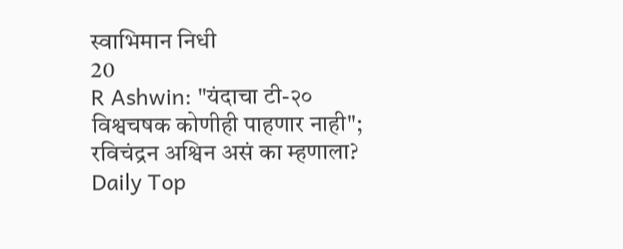स्वाभिमान निधी
20
R Ashwin: "यंदाचा टी-२० विश्वचषक कोणीही पाहणार नाही"; रविचंद्रन अश्विन असं का म्हणाला?
Daily Top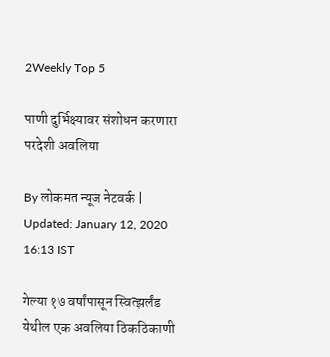2Weekly Top 5

पाणी दुर्भिक्ष्यावर संशोधन करणारा परदेशी अवलिया

By लोकमत न्यूज नेटवर्क | Updated: January 12, 2020 16:13 IST

गेल्या १७ वर्षांपासून स्वित्झर्लंड येथील एक अवलिया ठिकठिकाणी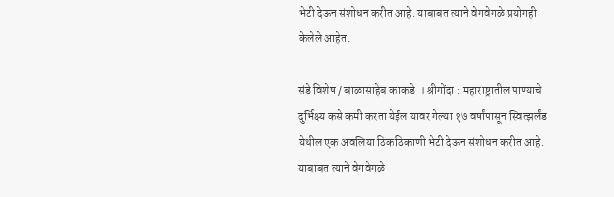भेटी देऊन संशोधन करीत आहे. याबाबत त्याने वेगवेगळे प्रयोगही केलेले आहेत.

संडे विशेष / बाळासाहेब काकडे  । श्रीगोंदा : महाराष्ट्रातील पाण्याचे दुर्भिक्ष्य कसे कमी करता येईल यावर गेल्या १७ वर्षांपासून स्वित्झर्लंड येथील एक अवलिया ठिकठिकाणी भेटी देऊन संशोधन करीत आहे. याबाबत त्याने वेगवेगळे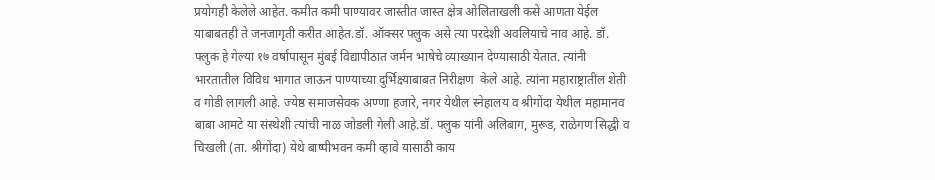प्रयोगही केलेले आहेत. कमीत कमी पाण्यावर जास्तीत जास्त क्षेत्र ओलिताखली कसे आणता येईल याबाबतही ते जनजागृती करीत आहेत.डॉ. ऑक्सर फ्लुक असे त्या परदेशी अवलियाचे नाव आहे. डॉ. फ्लुक हे गेल्या १७ वर्षापासून मुंबई विद्यापीठात जर्मन भाषेचे व्याख्यान देण्यासाठी येतात. त्यांनी भारतातील विविध भागात जाऊन पाण्याच्या दुर्भिक्ष्याबाबत निरीक्षण  केले आहे. त्यांना महाराष्ट्रातील शेती व गोडी लागली आहे. ज्येष्ठ समाजसेवक अण्णा हजारे, नगर येथील स्नेहालय व श्रीगोंदा येथील महामानव बाबा आमटे या संस्थेशी त्यांची नाळ जोडली गेली आहे.डॉ. फ्लुक यांनी अलिबाग, मुरूड, राळेगण सिद्धी व चिखली (ता. श्रीगोंदा) येथे बाष्पीभवन कमी व्हावे यासाठी काय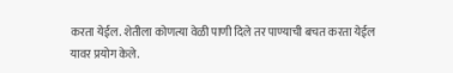करता येईल. शेतीला कोणत्या वेळी पाणी दिले तर पाण्याची बचत करता येईल यावर प्रयोग केले.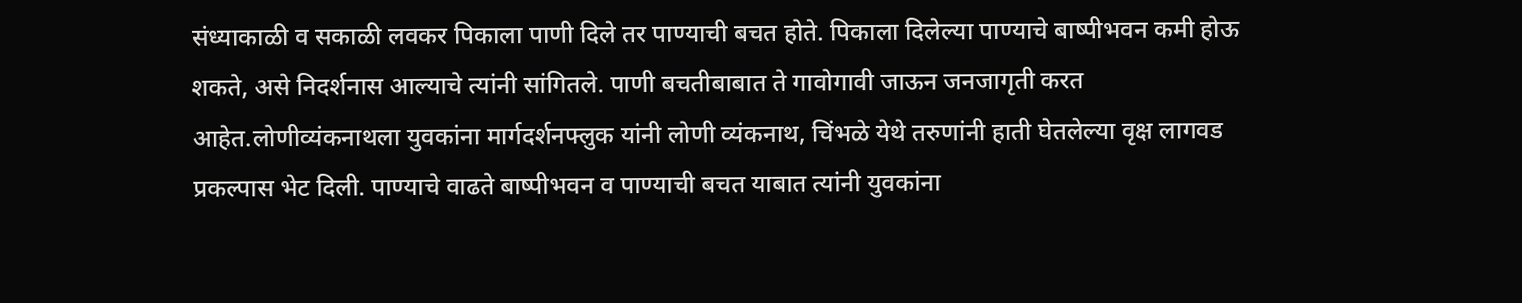संध्याकाळी व सकाळी लवकर पिकाला पाणी दिले तर पाण्याची बचत होते. पिकाला दिलेल्या पाण्याचे बाष्पीभवन कमी होऊ शकते, असे निदर्शनास आल्याचे त्यांनी सांगितले. पाणी बचतीबाबात ते गावोगावी जाऊन जनजागृती करत आहेत.लोणीव्यंकनाथला युवकांना मार्गदर्शनफ्लुक यांनी लोणी व्यंकनाथ, चिंभळे येथे तरुणांनी हाती घेतलेल्या वृक्ष लागवड प्रकल्पास भेट दिली. पाण्याचे वाढते बाष्पीभवन व पाण्याची बचत याबात त्यांनी युवकांना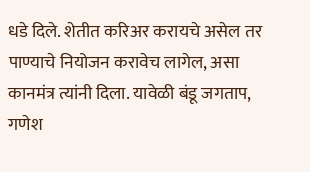धडे दिले. शेतीत करिअर करायचे असेल तर पाण्याचे नियोजन करावेच लागेल, असा कानमंत्र त्यांनी दिला. यावेळी बंडू जगताप, गणेश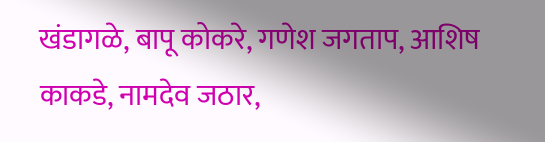खंडागळे, बापू कोकरे, गणेश जगताप, आशिष काकडे, नामदेव जठार,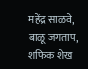महेंद्र साळवे, बाळू जगताप, शफिक शेख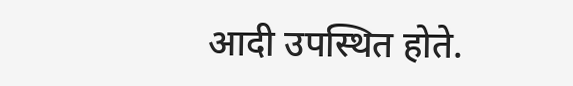आदी उपस्थित होते.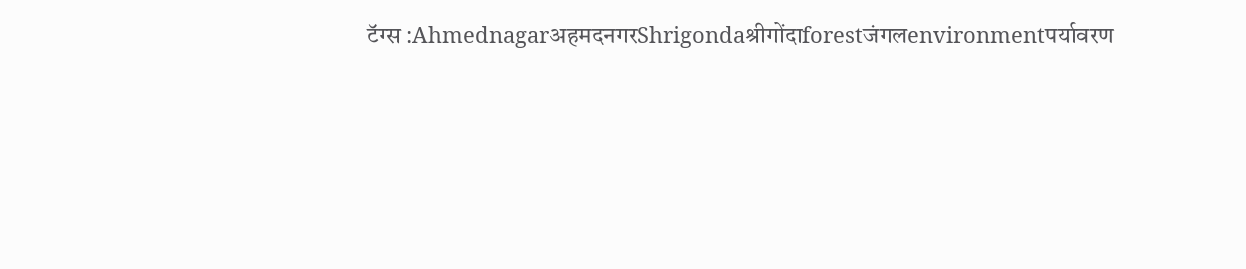टॅग्स :AhmednagarअहमदनगरShrigondaश्रीगोंदाforestजंगलenvironmentपर्यावरण